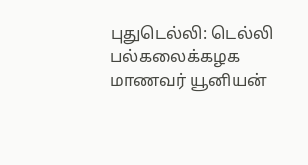புதுடெல்லி: டெல்லி பல்கலைக்கழக மாணவர் யூனியன்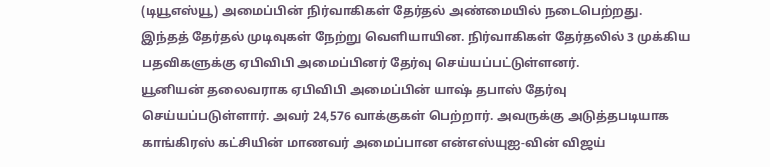(டியூஎஸ்யூ) அமைப்பின் நிர்வாகிகள் தேர்தல் அண்மையில் நடைபெற்றது.
இந்தத் தேர்தல் முடிவுகள் நேற்று வெளியாயின. நிர்வாகிகள் தேர்தலில் 3 முக்கிய பதவிகளுக்கு ஏபிவிபி அமைப்பினர் தேர்வு செய்யப்பட்டுள்ளனர்.
யூனியன் தலைவராக ஏபிவிபி அமைப்பின் யாஷ் தபாஸ் தேர்வு செய்யப்படுள்ளார். அவர் 24,576 வாக்குகள் பெற்றார். அவருக்கு அடுத்தபடியாக காங்கிரஸ் கட்சியின் மாணவர் அமைப்பான என்எஸ்யுஐ-வின் விஜய்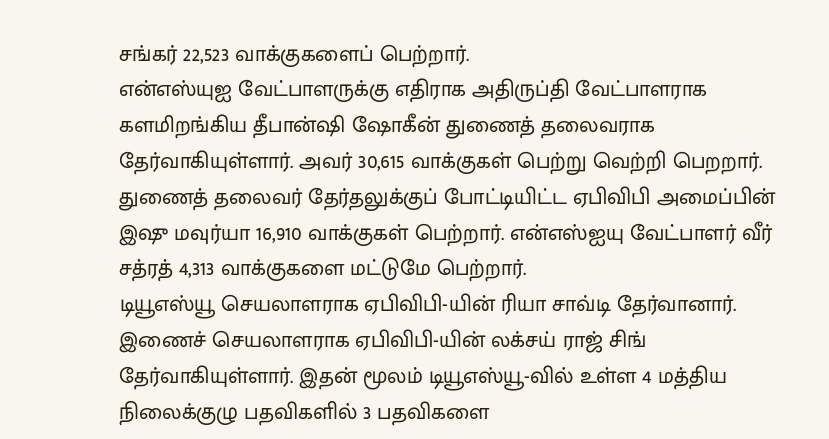சங்கர் 22,523 வாக்குகளைப் பெற்றார்.
என்எஸ்யுஐ வேட்பாளருக்கு எதிராக அதிருப்தி வேட்பாளராக களமிறங்கிய தீபான்ஷி ஷோகீன் துணைத் தலைவராக தேர்வாகியுள்ளார். அவர் 30,615 வாக்குகள் பெற்று வெற்றி பெறறார். துணைத் தலைவர் தேர்தலுக்குப் போட்டியிட்ட ஏபிவிபி அமைப்பின் இஷு மவுர்யா 16,910 வாக்குகள் பெற்றார். என்எஸ்ஐயு வேட்பாளர் வீர் சத்ரத் 4,313 வாக்குகளை மட்டுமே பெற்றார்.
டியூஎஸ்யூ செயலாளராக ஏபிவிபி-யின் ரியா சாவ்டி தேர்வானார். இணைச் செயலாளராக ஏபிவிபி-யின் லக்சய் ராஜ் சிங் தேர்வாகியுள்ளார். இதன் மூலம் டியூஎஸ்யூ-வில் உள்ள 4 மத்திய நிலைக்குழு பதவிகளில் 3 பதவிகளை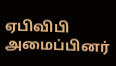ஏபிவிபி அமைப்பினர்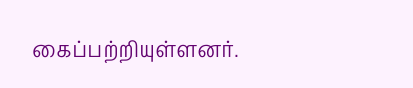கைப்பற்றியுள்ளனர்.